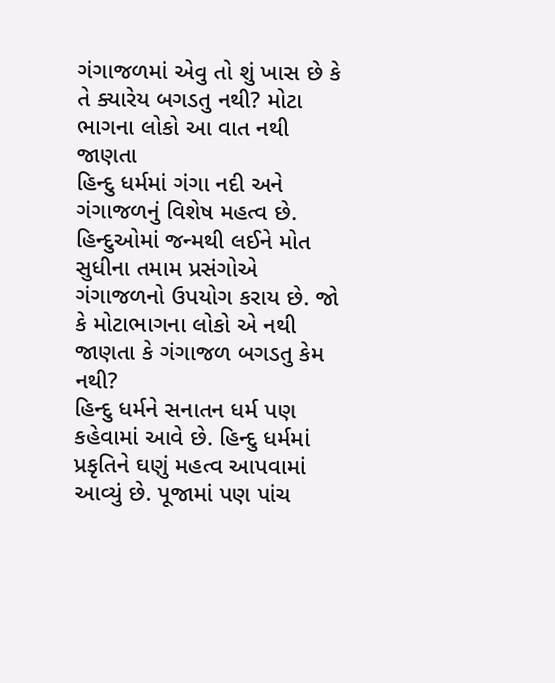ગંગાજળમાં એવુ તો શું ખાસ છે કે તે ક્યારેય બગડતુ નથી? મોટા ભાગના લોકો આ વાત નથી જાણતા
હિન્દુ ધર્મમાં ગંગા નદી અને ગંગાજળનું વિશેષ મહત્વ છે. હિન્દુઓમાં જન્મથી લઈને મોત સુધીના તમામ પ્રસંગોએ ગંગાજળનો ઉપયોગ કરાય છે. જો કે મોટાભાગના લોકો એ નથી જાણતા કે ગંગાજળ બગડતુ કેમ નથી?
હિન્દુ ધર્મને સનાતન ધર્મ પણ કહેવામાં આવે છે. હિન્દુ ધર્મમાં પ્રકૃતિને ઘણું મહત્વ આપવામાં આવ્યું છે. પૂજામાં પણ પાંચ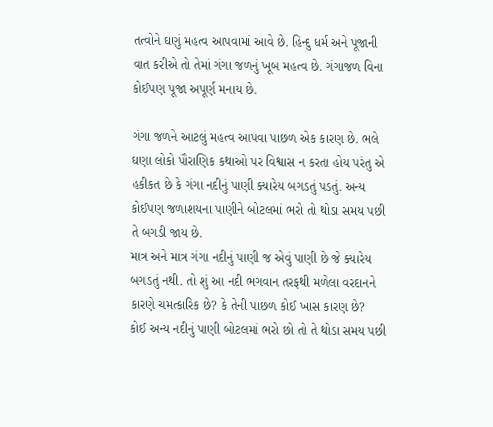તત્વોને ઘણું મહત્વ આપવામાં આવે છે. હિન્દુ ધર્મ અને પૂજાની વાત કરીએ તો તેમાં ગંગા જળનું ખૂબ મહત્વ છે. ગંગાજળ વિના કોઈપણ પૂજા અપૂર્ણ મનાય છે.

ગંગા જળને આટલું મહત્વ આપવા પાછળ એક કારણ છે. ભલે ઘણા લોકો પૌરાણિક કથાઓ પર વિશ્વાસ ન કરતા હોય પરંતુ એ હકીકત છે કે ગંગા નદીનું પાણી ક્યારેય બગડતું પડતું. અન્ય કોઈપણ જળાશયના પાણીને બોટલમાં ભરો તો થોડા સમય પછી તે બગડી જાય છે.
માત્ર અને માત્ર ગંગા નદીનું પાણી જ એવું પાણી છે જે ક્યારેય બગડતું નથી. તો શું આ નદી ભગવાન તરફથી મળેલા વરદાનને કારણે ચમત્કારિક છે? કે તેની પાછળ કોઈ ખાસ કારણ છે?
કોઈ અન્ય નદીનું પાણી બોટલમાં ભરો છો તો તે થોડા સમય પછી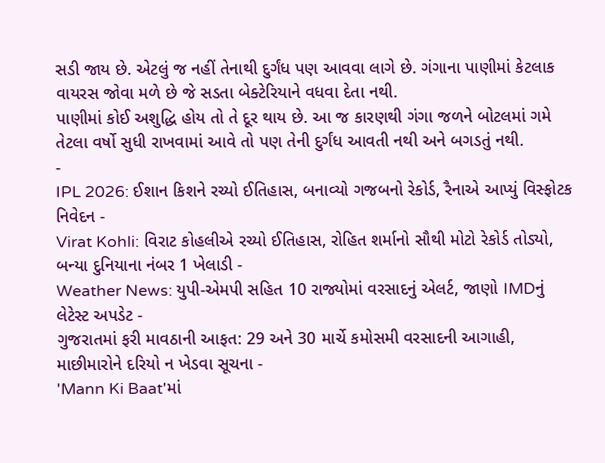સડી જાય છે. એટલું જ નહીં તેનાથી દુર્ગંધ પણ આવવા લાગે છે. ગંગાના પાણીમાં કેટલાક વાયરસ જોવા મળે છે જે સડતા બેક્ટેરિયાને વધવા દેતા નથી.
પાણીમાં કોઈ અશુદ્ધિ હોય તો તે દૂર થાય છે. આ જ કારણથી ગંગા જળને બોટલમાં ગમે તેટલા વર્ષો સુધી રાખવામાં આવે તો પણ તેની દુર્ગંધ આવતી નથી અને બગડતું નથી.
-
IPL 2026: ઈશાન કિશને રચ્યો ઈતિહાસ, બનાવ્યો ગજબનો રેકોર્ડ, રૈનાએ આપ્યું વિસ્ફોટક નિવેદન -
Virat Kohli: વિરાટ કોહલીએ રચ્યો ઈતિહાસ, રોહિત શર્માનો સૌથી મોટો રેકોર્ડ તોડ્યો, બન્યા દુનિયાના નંબર 1 ખેલાડી -
Weather News: યુપી-એમપી સહિત 10 રાજ્યોમાં વરસાદનું એલર્ટ, જાણો IMDનું લેટેસ્ટ અપડેટ -
ગુજરાતમાં ફરી માવઠાની આફત: 29 અને 30 માર્ચે કમોસમી વરસાદની આગાહી, માછીમારોને દરિયો ન ખેડવા સૂચના -
'Mann Ki Baat'માં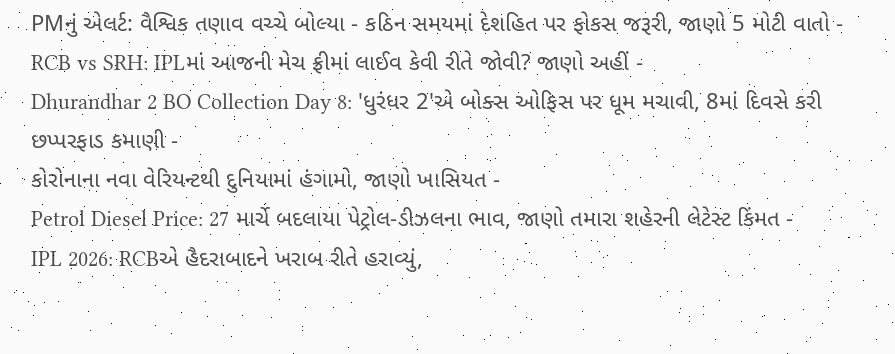PMનું એલર્ટ: વૈશ્વિક તણાવ વચ્ચે બોલ્યા - કઠિન સમયમાં દેશહિત પર ફોકસ જરૂરી, જાણો 5 મોટી વાતો -
RCB vs SRH: IPLમાં આજની મેચ ફ્રીમાં લાઈવ કેવી રીતે જોવી? જાણો અહીં -
Dhurandhar 2 BO Collection Day 8: 'ધુરંધર 2'એ બોક્સ ઓફિસ પર ધૂમ મચાવી, 8માં દિવસે કરી છપ્પરફાડ કમાણી -
કોરોનાના નવા વેરિયન્ટથી દુનિયામાં હંગામો, જાણો ખાસિયત -
Petrol Diesel Price: 27 માર્ચે બદલાયા પેટ્રોલ-ડીઝલના ભાવ, જાણો તમારા શહેરની લેટેસ્ટ કિંમત -
IPL 2026: RCBએ હૈદરાબાદને ખરાબ રીતે હરાવ્યું,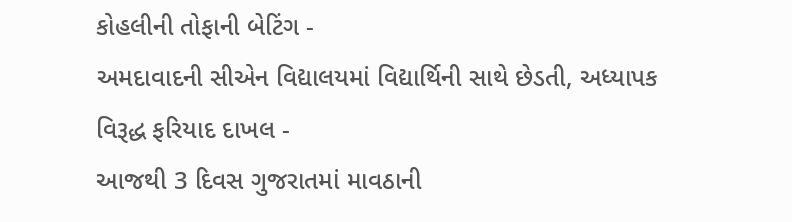કોહલીની તોફાની બેટિંગ -
અમદાવાદની સીએન વિદ્યાલયમાં વિદ્યાર્થિની સાથે છેડતી, અધ્યાપક વિરૂદ્ધ ફરિયાદ દાખલ -
આજથી 3 દિવસ ગુજરાતમાં માવઠાની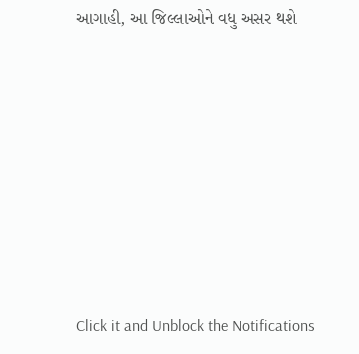આગાહી, આ જિલ્લાઓને વધુ અસર થશે








Click it and Unblock the Notifications